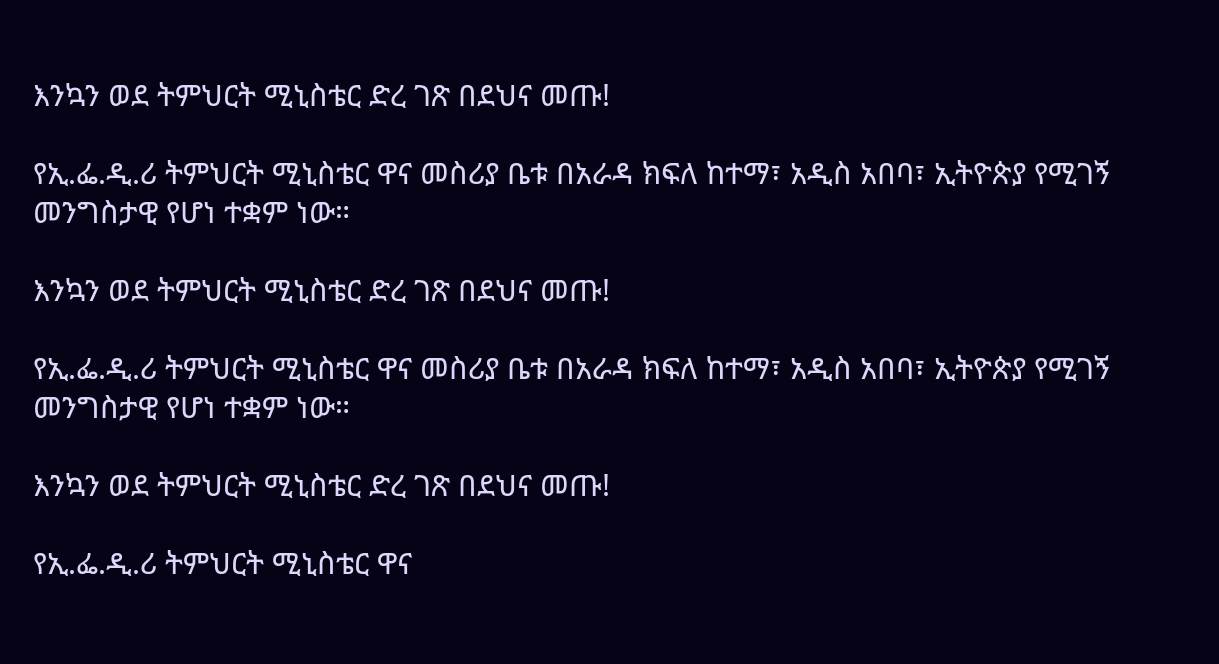እንኳን ወደ ትምህርት ሚኒስቴር ድረ ገጽ በደህና መጡ!

የኢ.ፌ.ዲ.ሪ ትምህርት ሚኒስቴር ዋና መስሪያ ቤቱ በአራዳ ክፍለ ከተማ፣ አዲስ አበባ፣ ኢትዮጵያ የሚገኝ መንግስታዊ የሆነ ተቋም ነው።

እንኳን ወደ ትምህርት ሚኒስቴር ድረ ገጽ በደህና መጡ!

የኢ.ፌ.ዲ.ሪ ትምህርት ሚኒስቴር ዋና መስሪያ ቤቱ በአራዳ ክፍለ ከተማ፣ አዲስ አበባ፣ ኢትዮጵያ የሚገኝ መንግስታዊ የሆነ ተቋም ነው።

እንኳን ወደ ትምህርት ሚኒስቴር ድረ ገጽ በደህና መጡ!

የኢ.ፌ.ዲ.ሪ ትምህርት ሚኒስቴር ዋና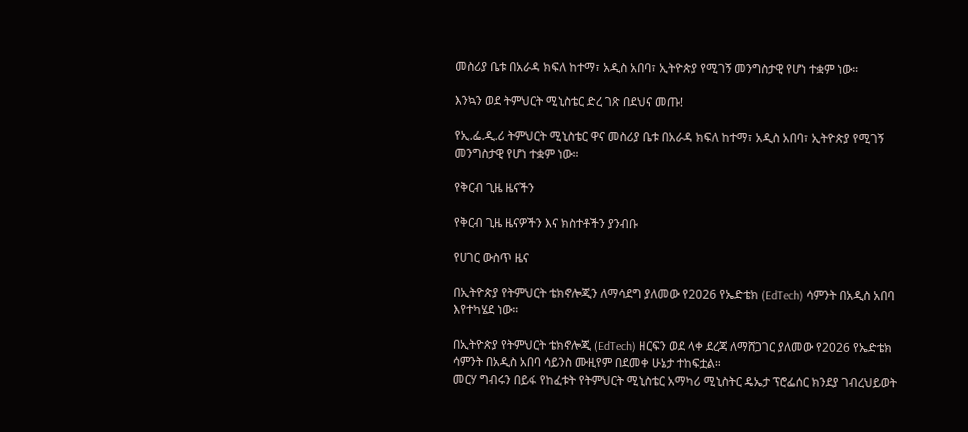መስሪያ ቤቱ በአራዳ ክፍለ ከተማ፣ አዲስ አበባ፣ ኢትዮጵያ የሚገኝ መንግስታዊ የሆነ ተቋም ነው።

እንኳን ወደ ትምህርት ሚኒስቴር ድረ ገጽ በደህና መጡ!

የኢ.ፌ.ዲ.ሪ ትምህርት ሚኒስቴር ዋና መስሪያ ቤቱ በአራዳ ክፍለ ከተማ፣ አዲስ አበባ፣ ኢትዮጵያ የሚገኝ መንግስታዊ የሆነ ተቋም ነው።

የቅርብ ጊዜ ዜናችን

የቅርብ ጊዜ ዜናዎችን እና ክስተቶችን ያንብቡ

የሀገር ውስጥ ዜና

በኢትዮጵያ የትምህርት ቴክኖሎጂን ለማሳደግ ያለመው የ2026 የኤድቴክ (EdTech) ሳምንት በአዲስ አበባ እየተካሄደ ነው።

በኢትዮጵያ የትምህርት ቴክኖሎጂ (EdTech) ዘርፍን ወደ ላቀ ደረጃ ለማሸጋገር ያለመው የ2026 የኤድቴክ ሳምንት በአዲስ አበባ ሳይንስ ሙዚየም በደመቀ ሁኔታ ተከፍቷል።
መርሃ ግብሩን በይፋ የከፈቱት የትምህርት ሚኒስቴር አማካሪ ሚኒስትር ዴኤታ ፕሮፌሰር ክንደያ ገብረህይወት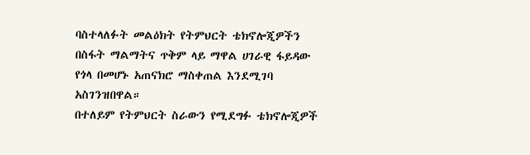ባስተላለፉት መልዕክት የትምህርት ቴክኖሎጂዎችን በስፋት ማልማትና ጥቅም ላይ ማዋል ሀገራዊ ፋይዳው የጎላ በመሆኑ አጠናክሮ ማስቀጠል እንደሚገባ አስገንዝበዋል።
በተለይም የትምህርት ስራውን የሚደግፉ ቴክኖሎጂዎች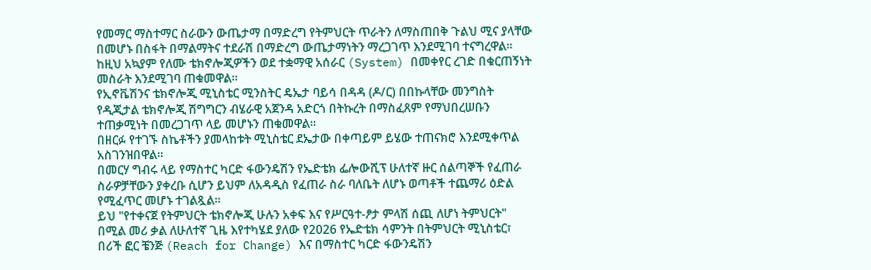የመማር ማስተማር ስራውን ውጤታማ በማድረግ የትምህርት ጥራትን ለማስጠበቅ ጉልህ ሚና ያላቸው በመሆኑ በስፋት በማልማትና ተደራሽ በማድረግ ውጤታማነትን ማረጋገጥ እንደሚገባ ተናግረዋል።
ከዚህ አኳያም የለሙ ቴክኖሎጂዎችን ወደ ተቋማዊ አሰራር (System) በመቀየር ረገድ በቁርጠኝነት መስራት እንደሚገባ ጠቁመዋል።
የኢኖቬሽንና ቴክኖሎጂ ሚኒስቴር ሚንስትር ዴኤታ ባይሳ በዳዳ (ዶ/ር) በበኩላቸው መንግስት የዲጂታል ቴክኖሎጂ ሽግግርን ብሄራዊ አጀንዳ አድርጎ በትኩረት በማስፈጸም የማህበረሠቡን ተጠቃሚነት በመረጋገጥ ላይ መሆኑን ጠቁመዋል።
በዘርፉ የተገኙ ስኬቶችን ያመላከቱት ሚኒስቴር ደኤታው በቀጣይም ይሄው ተጠናክሮ እንደሚቀጥል አስገንዝበዋል።
በመርሃ ግብሩ ላይ የማስተር ካርድ ፋውንዴሽን የኤድቴክ ፌሎውሺፕ ሁለተኛ ዙር ሰልጣኞች የፈጠራ ስራዎቻቸውን ያቀረቡ ሲሆን ይህም ለአዳዲስ የፈጠራ ስራ ባለቤት ለሆኑ ወጣቶች ተጨማሪ ዕድል የሚፈጥር መሆኑ ተገልጿል።
ይህ "የተቀናጀ የትምህርት ቴክኖሎጂ ሁሉን አቀፍ እና የሥርዓተ-ፆታ ምላሽ ሰጪ ለሆነ ትምህርት" በሚል መሪ ቃል ለሁለተኛ ጊዜ እየተካሄደ ያለው የ2026 የኤድቴክ ሳምንት በትምህርት ሚኒስቴር፣ በሪች ፎር ቼንጅ (Reach for Change) እና በማስተር ካርድ ፋውንዴሽን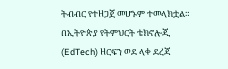ትብብር የተዘጋጀ መሆኑም ተመላክቷል።
በኢትዮጵያ የትምህርት ቴክኖሎጂ (EdTech) ዘርፍን ወደ ላቀ ደረጃ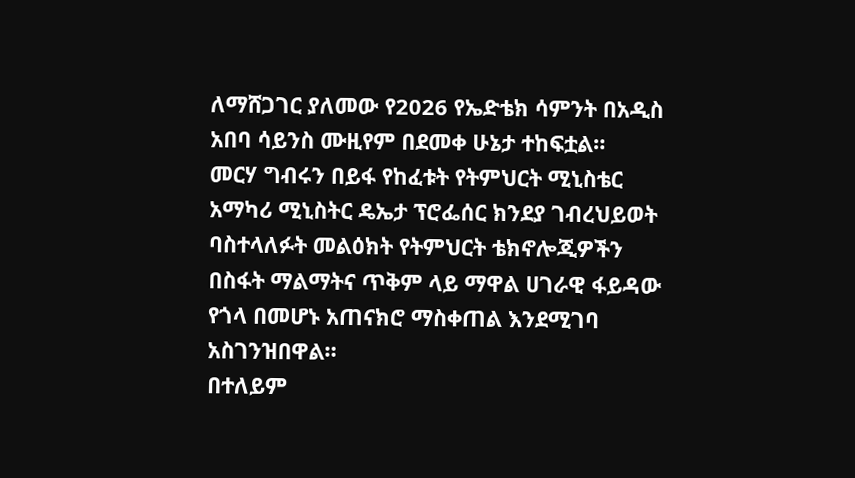ለማሸጋገር ያለመው የ2026 የኤድቴክ ሳምንት በአዲስ አበባ ሳይንስ ሙዚየም በደመቀ ሁኔታ ተከፍቷል።
መርሃ ግብሩን በይፋ የከፈቱት የትምህርት ሚኒስቴር አማካሪ ሚኒስትር ዴኤታ ፕሮፌሰር ክንደያ ገብረህይወት ባስተላለፉት መልዕክት የትምህርት ቴክኖሎጂዎችን በስፋት ማልማትና ጥቅም ላይ ማዋል ሀገራዊ ፋይዳው የጎላ በመሆኑ አጠናክሮ ማስቀጠል እንደሚገባ አስገንዝበዋል።
በተለይም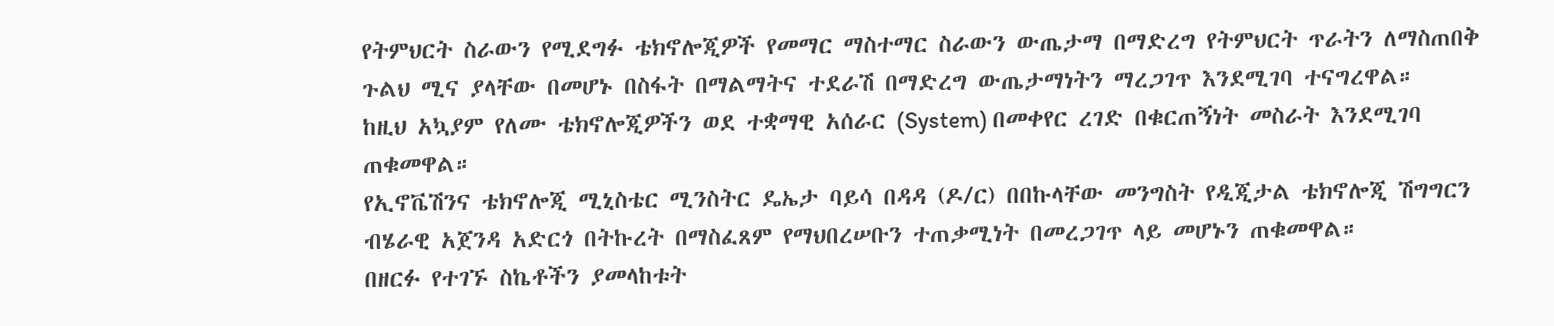የትምህርት ስራውን የሚደግፉ ቴክኖሎጂዎች የመማር ማስተማር ስራውን ውጤታማ በማድረግ የትምህርት ጥራትን ለማስጠበቅ ጉልህ ሚና ያላቸው በመሆኑ በስፋት በማልማትና ተደራሽ በማድረግ ውጤታማነትን ማረጋገጥ እንደሚገባ ተናግረዋል።
ከዚህ አኳያም የለሙ ቴክኖሎጂዎችን ወደ ተቋማዊ አሰራር (System) በመቀየር ረገድ በቁርጠኝነት መስራት እንደሚገባ ጠቁመዋል።
የኢኖቬሽንና ቴክኖሎጂ ሚኒስቴር ሚንስትር ዴኤታ ባይሳ በዳዳ (ዶ/ር) በበኩላቸው መንግስት የዲጂታል ቴክኖሎጂ ሽግግርን ብሄራዊ አጀንዳ አድርጎ በትኩረት በማስፈጸም የማህበረሠቡን ተጠቃሚነት በመረጋገጥ ላይ መሆኑን ጠቁመዋል።
በዘርፉ የተገኙ ስኬቶችን ያመላከቱት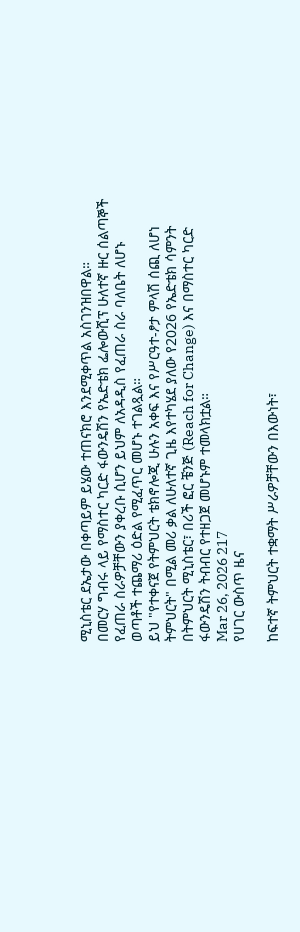ሚኒስቴር ደኤታው በቀጣይም ይሄው ተጠናክሮ እንደሚቀጥል አስገንዝበዋል።
በመርሃ ግብሩ ላይ የማስተር ካርድ ፋውንዴሽን የኤድቴክ ፌሎውሺፕ ሁለተኛ ዙር ሰልጣኞች የፈጠራ ስራዎቻቸውን ያቀረቡ ሲሆን ይህም ለአዳዲስ የፈጠራ ስራ ባለቤት ለሆኑ ወጣቶች ተጨማሪ ዕድል የሚፈጥር መሆኑ ተገልጿል።
ይህ "የተቀናጀ የትምህርት ቴክኖሎጂ ሁሉን አቀፍ እና የሥርዓተ-ፆታ ምላሽ ሰጪ ለሆነ ትምህርት" በሚል መሪ ቃል ለሁለተኛ ጊዜ እየተካሄደ ያለው የ2026 የኤድቴክ ሳምንት በትምህርት ሚኒስቴር፣ በሪች ፎር ቼንጅ (Reach for Change) እና በማስተር ካርድ ፋውንዴሽን ትብብር የተዘጋጀ መሆኑም ተመላክቷል።
Mar 26, 2026 217
የሀገር ውስጥ ዜና

ከፍተኛ ትምህርት ተቋማት ሥራዎቻቸውን በእውነት፣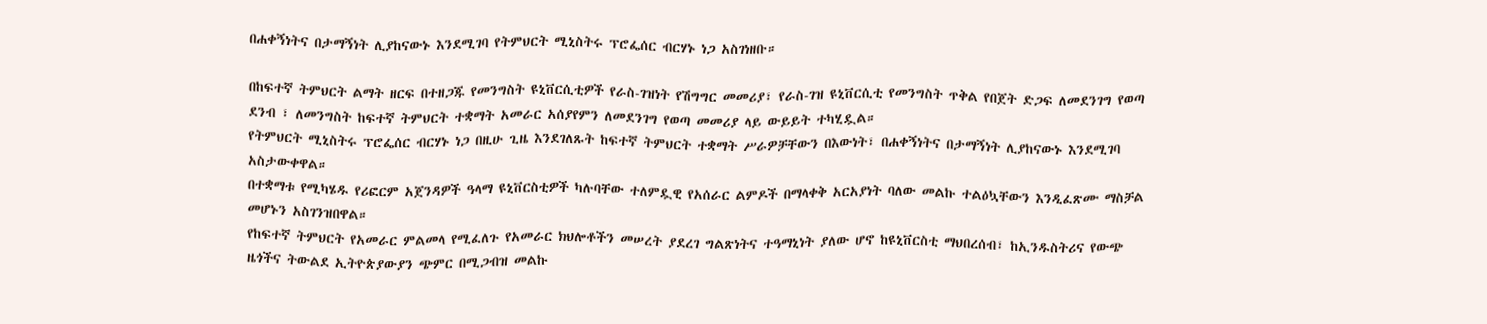በሐቀኝነትና በታማኝነት ሊያከናውኑ እንደሚገባ የትምህርት ሚኒስትሩ ፕሮፌሰር ብርሃኑ ነጋ አስገነዘቡ።

በከፍተኛ ትምህርት ልማት ዘርፍ በተዘጋጁ የመንግስት ዩኒቨርሲቲዎች የራስ-ገዝነት የሽግግር መመሪያ፣ የራስ-ገዝ ዩኒቨርሲቲ የመንግስት ጥቅል የበጀት ድጋፍ ለመደንገግ የወጣ ደንብ ፣ ለመንግስት ከፍተኛ ትምህርት ተቋማት አመራር አሰያየምን ለመደንገግ የወጣ መመሪያ ላይ ውይይት ተካሂዷል።
የትምህርት ሚኒስትሩ ፕሮፌሰር ብርሃኑ ነጋ በዚሁ ጊዜ እንደገለጹት ከፍተኛ ትምህርት ተቋማት ሥራዎቻቸውን በእውነት፣ በሐቀኝነትና በታማኝነት ሊያከናውኑ እንደሚገባ አስታውቀዋል።
በተቋማቱ የሚካሄዱ የሪፎርም አጀንዳዎች ዓላማ ዩኒቨርስቲዎች ካሉባቸው ተለምዷዊ የአሰራር ልምዶች በማላቀቅ አርአያነት ባለው መልኩ ተልዕኳቸውን እንዲፈጽሙ ማስቻል መሆኑን አስገንዝበዋል።
የከፍተኛ ትምህርት የአመራር ምልመላ የሚፈለጉ የአመራር ክህሎቶችን መሠረት ያደረገ ግልጽነትና ተዓማኒነት ያለው ሆኖ ከዩኒቨርስቲ ማህበረሰብ፣ ከኢንዱስትሪና የውጭ ዜጎችና ትውልደ ኢትዮጵያውያን ጭምር በሚጋብዝ መልኩ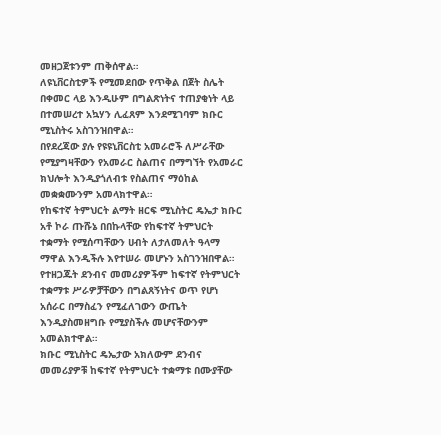መዘጋጀቱንም ጠቅሰዋል።
ለዩኒቨርስቲዎች የሚመደበው የጥቅል በጀት ስሌት በቀመር ላይ እንዲሁም በግልጽነትና ተጠያቂነት ላይ በተመሠረተ አኳሃን ሊፈጸም እንደሚገባም ክቡር ሚኒስትሩ አስገንዝበዋል።
በየደረጃው ያሉ የዩዩኒቨርስቲ አመራሮች ለሥራቸው የሚያግዛቸውን የአመራር ስልጠና በማግኘት የአመራር ክህሎት እንዲያጎለብቱ የስልጠና ማዕከል መቋቋሙንም አመላክተዋል።
የከፍተኛ ትምህርት ልማት ዘርፍ ሚኒስትር ዴኤታ ክቡር አቶ ኮራ ጡሹኔ በበኩላቸው የከፍተኛ ትምህርት ተቋማት የሚሰጣቸውን ሀብት ለታለመለት ዓላማ ማዋል እንዲችሉ እየተሠራ መሆኑን አስገንዝበዋል።
የተዘጋጁት ደንብና መመሪያዎችም ከፍተኛ የትምህርት ተቋማቱ ሥራዎቻቸውን በግልጸኝነትና ወጥ የሆነ አሰራር በማስፈን የሚፈለገውን ውጤት እንዲያስመዘግቡ የሚያስችሉ መሆናቸውንም አመልክተዋል።
ክቡር ሚኒስትር ዴኤታው አክለውም ደንብና መመሪያዎቹ ከፍተኛ የትምህርት ተቋማቱ በሙያቸው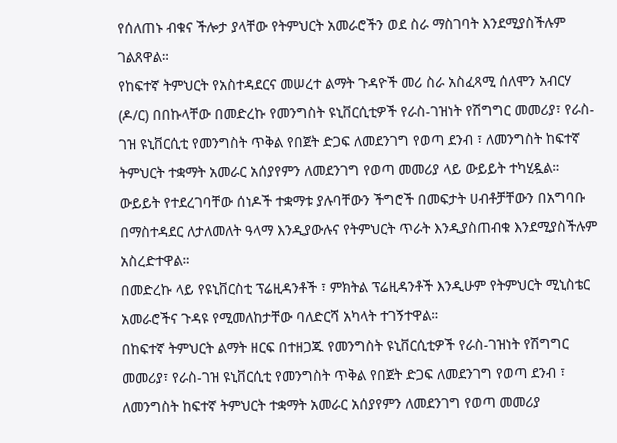የሰለጠኑ ብቁና ችሎታ ያላቸው የትምህርት አመራሮችን ወደ ስራ ማስገባት እንደሚያስችሉም ገልጸዋል።
የከፍተኛ ትምህርት የአስተዳደርና መሠረተ ልማት ጉዳዮች መሪ ስራ አስፈጻሚ ሰለሞን አብርሃ (ዶ/ር) በበኩላቸው በመድረኩ የመንግስት ዩኒቨርሲቲዎች የራስ-ገዝነት የሽግግር መመሪያ፣ የራስ-ገዝ ዩኒቨርሲቲ የመንግስት ጥቅል የበጀት ድጋፍ ለመደንገግ የወጣ ደንብ ፣ ለመንግስት ከፍተኛ ትምህርት ተቋማት አመራር አሰያየምን ለመደንገግ የወጣ መመሪያ ላይ ውይይት ተካሂዷል።
ውይይት የተደረገባቸው ሰነዶች ተቋማቱ ያሉባቸውን ችግሮች በመፍታት ሀብቶቻቸውን በአግባቡ በማስተዳደር ለታለመለት ዓላማ እንዲያውሉና የትምህርት ጥራት እንዲያስጠብቁ እንደሚያስችሉም አስረድተዋል።
በመድረኩ ላይ የዩኒቨርስቲ ፕሬዚዳንቶች ፣ ምክትል ፕሬዚዳንቶች እንዲሁም የትምህርት ሚኒስቴር አመራሮችና ጉዳዩ የሚመለከታቸው ባለድርሻ አካላት ተገኝተዋል።
በከፍተኛ ትምህርት ልማት ዘርፍ በተዘጋጁ የመንግስት ዩኒቨርሲቲዎች የራስ-ገዝነት የሽግግር መመሪያ፣ የራስ-ገዝ ዩኒቨርሲቲ የመንግስት ጥቅል የበጀት ድጋፍ ለመደንገግ የወጣ ደንብ ፣ ለመንግስት ከፍተኛ ትምህርት ተቋማት አመራር አሰያየምን ለመደንገግ የወጣ መመሪያ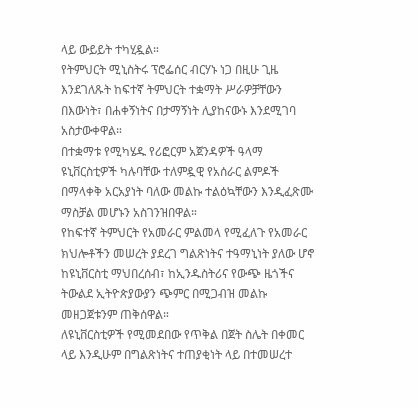ላይ ውይይት ተካሂዷል።
የትምህርት ሚኒስትሩ ፕሮፌሰር ብርሃኑ ነጋ በዚሁ ጊዜ እንደገለጹት ከፍተኛ ትምህርት ተቋማት ሥራዎቻቸውን በእውነት፣ በሐቀኝነትና በታማኝነት ሊያከናውኑ እንደሚገባ አስታውቀዋል።
በተቋማቱ የሚካሄዱ የሪፎርም አጀንዳዎች ዓላማ ዩኒቨርስቲዎች ካሉባቸው ተለምዷዊ የአሰራር ልምዶች በማላቀቅ አርአያነት ባለው መልኩ ተልዕኳቸውን እንዲፈጽሙ ማስቻል መሆኑን አስገንዝበዋል።
የከፍተኛ ትምህርት የአመራር ምልመላ የሚፈለጉ የአመራር ክህሎቶችን መሠረት ያደረገ ግልጽነትና ተዓማኒነት ያለው ሆኖ ከዩኒቨርስቲ ማህበረሰብ፣ ከኢንዱስትሪና የውጭ ዜጎችና ትውልደ ኢትዮጵያውያን ጭምር በሚጋብዝ መልኩ መዘጋጀቱንም ጠቅሰዋል።
ለዩኒቨርስቲዎች የሚመደበው የጥቅል በጀት ስሌት በቀመር ላይ እንዲሁም በግልጽነትና ተጠያቂነት ላይ በተመሠረተ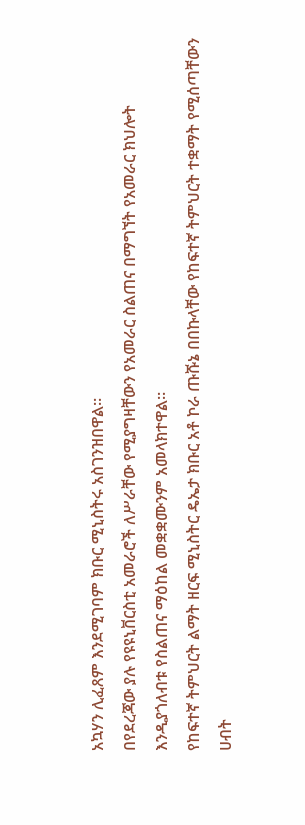አኳሃን ሊፈጸም እንደሚገባም ክቡር ሚኒስትሩ አስገንዝበዋል።
በየደረጃው ያሉ የዩዩኒቨርስቲ አመራሮች ለሥራቸው የሚያግዛቸውን የአመራር ስልጠና በማግኘት የአመራር ክህሎት እንዲያጎለብቱ የስልጠና ማዕከል መቋቋሙንም አመላክተዋል።
የከፍተኛ ትምህርት ልማት ዘርፍ ሚኒስትር ዴኤታ ክቡር አቶ ኮራ ጡሹኔ በበኩላቸው የከፍተኛ ትምህርት ተቋማት የሚሰጣቸውን ሀብት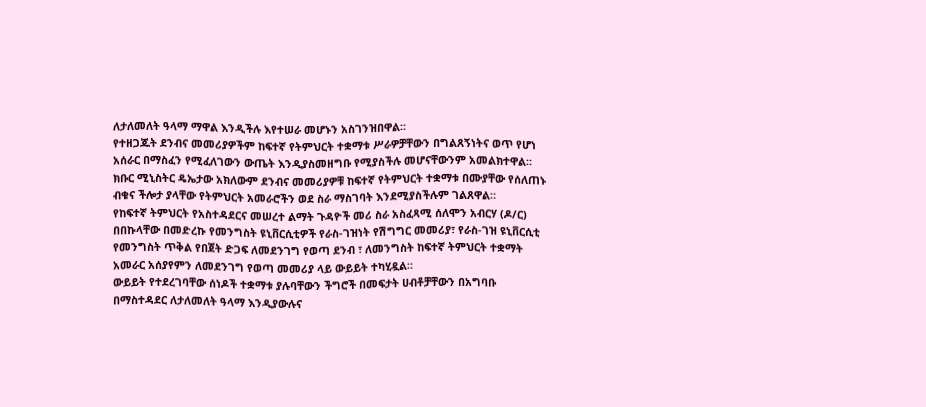ለታለመለት ዓላማ ማዋል እንዲችሉ እየተሠራ መሆኑን አስገንዝበዋል።
የተዘጋጁት ደንብና መመሪያዎችም ከፍተኛ የትምህርት ተቋማቱ ሥራዎቻቸውን በግልጸኝነትና ወጥ የሆነ አሰራር በማስፈን የሚፈለገውን ውጤት እንዲያስመዘግቡ የሚያስችሉ መሆናቸውንም አመልክተዋል።
ክቡር ሚኒስትር ዴኤታው አክለውም ደንብና መመሪያዎቹ ከፍተኛ የትምህርት ተቋማቱ በሙያቸው የሰለጠኑ ብቁና ችሎታ ያላቸው የትምህርት አመራሮችን ወደ ስራ ማስገባት እንደሚያስችሉም ገልጸዋል።
የከፍተኛ ትምህርት የአስተዳደርና መሠረተ ልማት ጉዳዮች መሪ ስራ አስፈጻሚ ሰለሞን አብርሃ (ዶ/ር) በበኩላቸው በመድረኩ የመንግስት ዩኒቨርሲቲዎች የራስ-ገዝነት የሽግግር መመሪያ፣ የራስ-ገዝ ዩኒቨርሲቲ የመንግስት ጥቅል የበጀት ድጋፍ ለመደንገግ የወጣ ደንብ ፣ ለመንግስት ከፍተኛ ትምህርት ተቋማት አመራር አሰያየምን ለመደንገግ የወጣ መመሪያ ላይ ውይይት ተካሂዷል።
ውይይት የተደረገባቸው ሰነዶች ተቋማቱ ያሉባቸውን ችግሮች በመፍታት ሀብቶቻቸውን በአግባቡ በማስተዳደር ለታለመለት ዓላማ እንዲያውሉና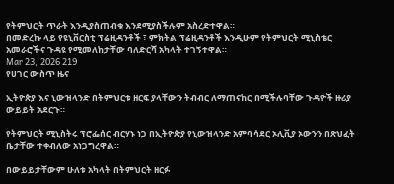የትምህርት ጥራት እንዲያስጠብቁ እንደሚያስችሉም አስረድተዋል።
በመድረኩ ላይ የዩኒቨርስቲ ፕሬዚዳንቶች ፣ ምክትል ፕሬዚዳንቶች እንዲሁም የትምህርት ሚኒስቴር አመራሮችና ጉዳዩ የሚመለከታቸው ባለድርሻ አካላት ተገኝተዋል።
Mar 23, 2026 219
የሀገር ውስጥ ዜና

ኢትዮጵያ እና ኒውዝላንድ በትምህርቱ ዘርፍ ያላቸውን ትብብር ለማጠናከር በሚችሉባቸው ጉዳዮች ዙሪያ ውይይት አደርጉ።

የትምህርት ሚኒስትሩ ፕሮፌሰር ብርሃኑ ነጋ በኢትዮጵያ የኒውዝላንድ አምባሳደር ኦሊቪያ ኦውንን በጽህፈት ቤታቸው ተቀብለው አነጋግረዋል።

በውይይታቸውም ሁለቱ አካላት በትምህርት ዘርፉ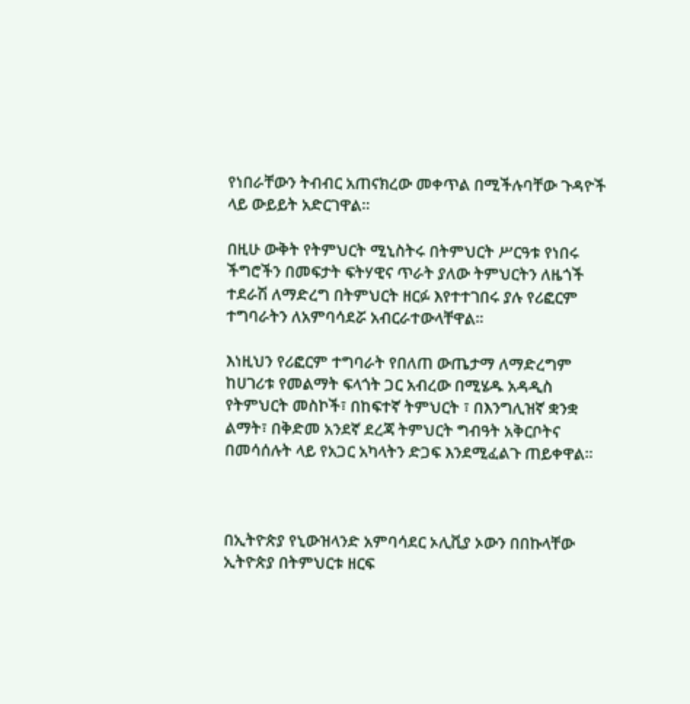የነበራቸውን ትብብር አጠናክረው መቀጥል በሚችሉባቸው ጉዳዮች ላይ ውይይት አድርገዋል።

በዚሁ ውቅት የትምህርት ሚኒስትሩ በትምህርት ሥርዓቱ የነበሩ ችግሮችን በመፍታት ፍትሃዊና ጥራት ያለው ትምህርትን ለዜጎች ተደራሽ ለማድረግ በትምህርት ዘርፉ እየተተገበሩ ያሉ የሪፎርም ተግባራትን ለአምባሳደሯ አብርራተውላቸዋል።

እነዚህን የሪፎርም ተግባራት የበለጠ ውጤታማ ለማድረግም ከሀገሪቱ የመልማት ፍላጎት ጋር አብረው በሚሄዱ አዳዲስ የትምህርት መስኮች፣ በከፍተኛ ትምህርት ፣ በእንግሊዝኛ ቋንቋ ልማት፣ በቅድመ አንደኛ ደረጃ ትምህርት ግብዓት አቅርቦትና በመሳሰሉት ላይ የአጋር አካላትን ድጋፍ እንደሚፈልጉ ጠይቀዋል።



በኢትዮጵያ የኒውዝላንድ አምባሳደር ኦሊቪያ ኦውን በበኩላቸው ኢትዮጵያ በትምህርቱ ዘርፍ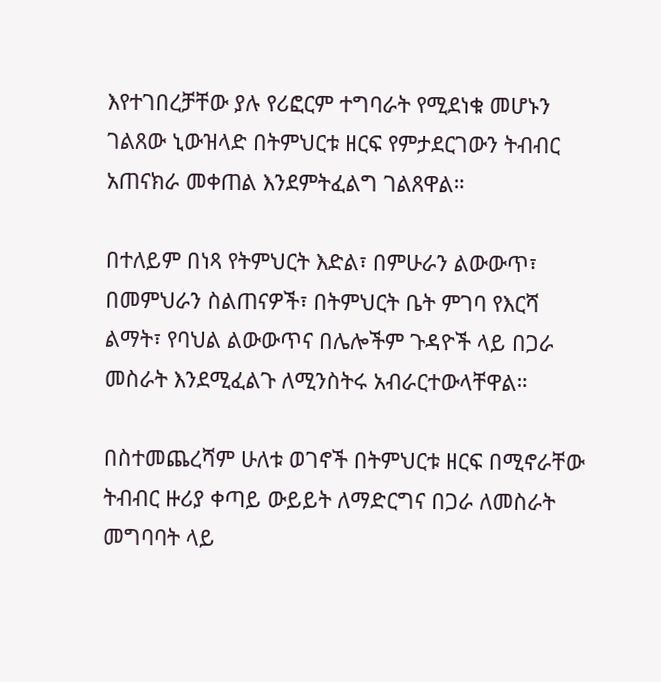እየተገበረቻቸው ያሉ የሪፎርም ተግባራት የሚደነቁ መሆኑን ገልጸው ኒውዝላድ በትምህርቱ ዘርፍ የምታደርገውን ትብብር አጠናክራ መቀጠል እንደምትፈልግ ገልጸዋል።

በተለይም በነጻ የትምህርት እድል፣ በምሁራን ልውውጥ፣ በመምህራን ስልጠናዎች፣ በትምህርት ቤት ምገባ የእርሻ ልማት፣ የባህል ልውውጥና በሌሎችም ጉዳዮች ላይ በጋራ መስራት እንደሚፈልጉ ለሚንስትሩ አብራርተውላቸዋል።

በስተመጨረሻም ሁለቱ ወገኖች በትምህርቱ ዘርፍ በሚኖራቸው ትብብር ዙሪያ ቀጣይ ውይይት ለማድርግና በጋራ ለመስራት መግባባት ላይ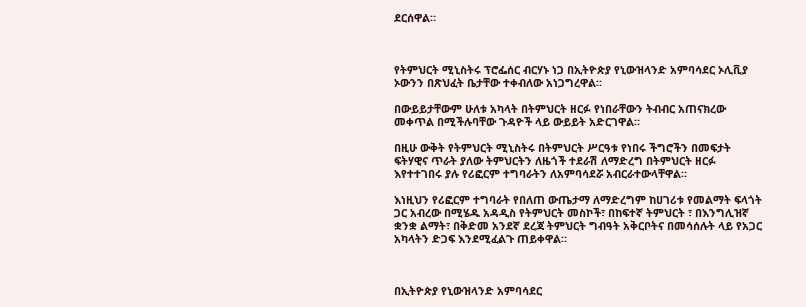ደርሰዋል።



የትምህርት ሚኒስትሩ ፕሮፌሰር ብርሃኑ ነጋ በኢትዮጵያ የኒውዝላንድ አምባሳደር ኦሊቪያ ኦውንን በጽህፈት ቤታቸው ተቀብለው አነጋግረዋል።

በውይይታቸውም ሁለቱ አካላት በትምህርት ዘርፉ የነበራቸውን ትብብር አጠናክረው መቀጥል በሚችሉባቸው ጉዳዮች ላይ ውይይት አድርገዋል።

በዚሁ ውቅት የትምህርት ሚኒስትሩ በትምህርት ሥርዓቱ የነበሩ ችግሮችን በመፍታት ፍትሃዊና ጥራት ያለው ትምህርትን ለዜጎች ተደራሽ ለማድረግ በትምህርት ዘርፉ እየተተገበሩ ያሉ የሪፎርም ተግባራትን ለአምባሳደሯ አብርራተውላቸዋል።

እነዚህን የሪፎርም ተግባራት የበለጠ ውጤታማ ለማድረግም ከሀገሪቱ የመልማት ፍላጎት ጋር አብረው በሚሄዱ አዳዲስ የትምህርት መስኮች፣ በከፍተኛ ትምህርት ፣ በእንግሊዝኛ ቋንቋ ልማት፣ በቅድመ አንደኛ ደረጃ ትምህርት ግብዓት አቅርቦትና በመሳሰሉት ላይ የአጋር አካላትን ድጋፍ እንደሚፈልጉ ጠይቀዋል።



በኢትዮጵያ የኒውዝላንድ አምባሳደር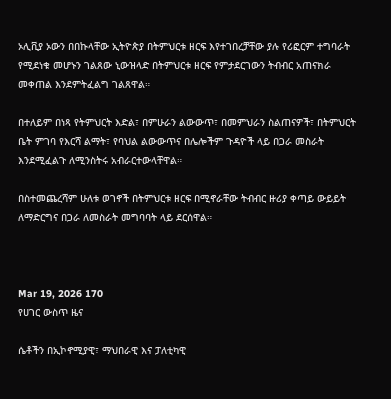ኦሊቪያ ኦውን በበኩላቸው ኢትዮጵያ በትምህርቱ ዘርፍ እየተገበረቻቸው ያሉ የሪፎርም ተግባራት የሚደነቁ መሆኑን ገልጸው ኒውዝላድ በትምህርቱ ዘርፍ የምታደርገውን ትብብር አጠናክራ መቀጠል እንደምትፈልግ ገልጸዋል።

በተለይም በነጻ የትምህርት እድል፣ በምሁራን ልውውጥ፣ በመምህራን ስልጠናዎች፣ በትምህርት ቤት ምገባ የእርሻ ልማት፣ የባህል ልውውጥና በሌሎችም ጉዳዮች ላይ በጋራ መስራት እንደሚፈልጉ ለሚንስትሩ አብራርተውላቸዋል።

በስተመጨረሻም ሁለቱ ወገኖች በትምህርቱ ዘርፍ በሚኖራቸው ትብብር ዙሪያ ቀጣይ ውይይት ለማድርግና በጋራ ለመስራት መግባባት ላይ ደርሰዋል።



Mar 19, 2026 170
የሀገር ውስጥ ዜና

ሴቶችን በኢኮኖሚያዊ፣ ማህበራዊ እና ፓለቲካዊ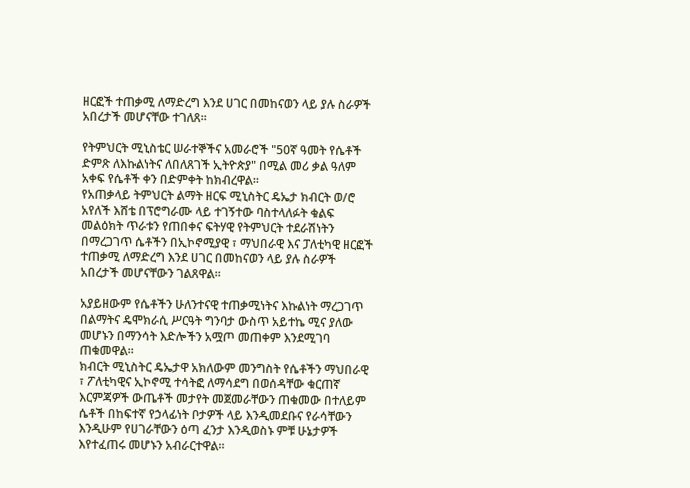ዘርፎች ተጠቃሚ ለማድረግ እንደ ሀገር በመከናወን ላይ ያሉ ስራዎች አበረታች መሆናቸው ተገለጸ።

የትምህርት ሚኒስቴር ሠራተኞችና አመራሮች "50ኛ ዓመት የሴቶች ድምጽ ለእኩልነትና ለበለጸገች ኢትዮጵያ" በሚል መሪ ቃል ዓለም አቀፍ የሴቶች ቀን በድምቀት ከክብረዋል።
የአጠቃላይ ትምህርት ልማት ዘርፍ ሚኒስትር ዴኤታ ክብርት ወ/ሮ አየለች እሸቴ በፕሮግራሙ ላይ ተገኝተው ባስተላለፉት ቁልፍ መልዕክት ጥራቱን የጠበቀና ፍትሃዊ የትምህርት ተደራሽነትን በማረጋገጥ ሴቶችን በኢኮኖሚያዊ ፣ ማህበራዊ እና ፓለቲካዊ ዘርፎች ተጠቃሚ ለማድረግ እንደ ሀገር በመከናወን ላይ ያሉ ስራዎች አበረታች መሆናቸውን ገልጸዋል።

አያይዘውም የሴቶችን ሁለንተናዊ ተጠቃሚነትና እኩልነት ማረጋገጥ በልማትና ዴሞክራሲ ሥርዓት ግንባታ ውስጥ አይተኬ ሚና ያለው መሆኑን በማንሳት እድሎችን አሟጦ መጠቀም እንደሚገባ ጠቁመዋል።
ክብርት ሚኒስትር ዴኤታዋ አክለውም መንግስት የሴቶችን ማህበራዊ ፣ ፖለቲካዊና ኢኮኖሚ ተሳትፎ ለማሳደግ በወሰዳቸው ቁርጠኛ እርምጃዎች ውጤቶች መታየት መጀመራቸውን ጠቁመው በተለይም ሴቶች በከፍተኛ የኃላፊነት ቦታዎች ላይ እንዲመደቡና የራሳቸውን እንዲሁም የሀገራቸውን ዕጣ ፈንታ እንዲወስኑ ምቹ ሁኔታዎች እየተፈጠሩ መሆኑን አብራርተዋል።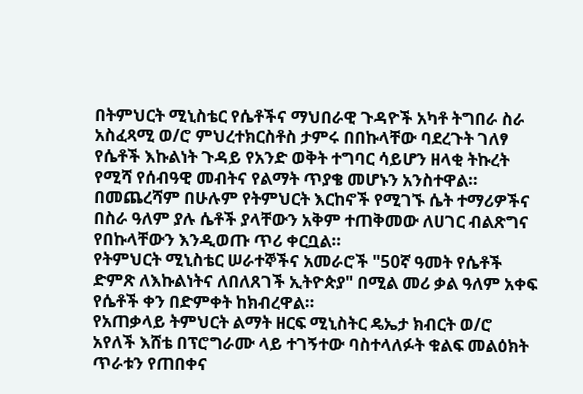በትምህርት ሚኒስቴር የሴቶችና ማህበራዊ ጉዳዮች አካቶ ትግበራ ስራ አስፈጻሚ ወ/ሮ ምህረተክርስቶስ ታምሩ በበኩላቸው ባደረጉት ገለፃ የሴቶች እኩልነት ጉዳይ የአንድ ወቅት ተግባር ሳይሆን ዘላቂ ትኩረት የሚሻ የሰብዓዊ መብትና የልማት ጥያቄ መሆኑን አንስተዋል።
በመጨረሻም በሁሉም የትምህርት እርከኖች የሚገኙ ሴት ተማሪዎችና በስራ ዓለም ያሉ ሴቶች ያላቸውን አቅም ተጠቅመው ለሀገር ብልጽግና የበኩላቸውን እንዲወጡ ጥሪ ቀርቧል።
የትምህርት ሚኒስቴር ሠራተኞችና አመራሮች "50ኛ ዓመት የሴቶች ድምጽ ለእኩልነትና ለበለጸገች ኢትዮጵያ" በሚል መሪ ቃል ዓለም አቀፍ የሴቶች ቀን በድምቀት ከክብረዋል።
የአጠቃላይ ትምህርት ልማት ዘርፍ ሚኒስትር ዴኤታ ክብርት ወ/ሮ አየለች እሸቴ በፕሮግራሙ ላይ ተገኝተው ባስተላለፉት ቁልፍ መልዕክት ጥራቱን የጠበቀና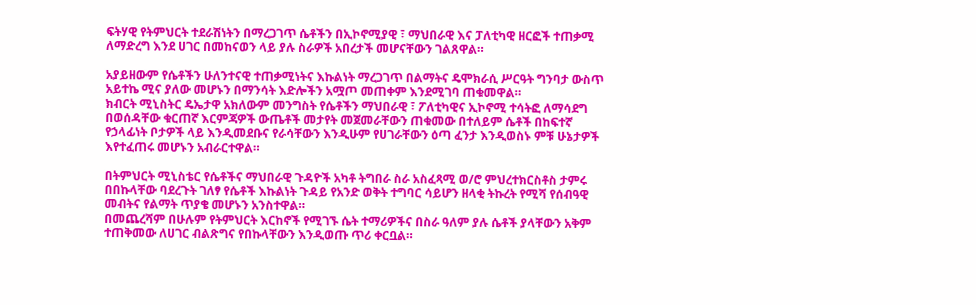ፍትሃዊ የትምህርት ተደራሽነትን በማረጋገጥ ሴቶችን በኢኮኖሚያዊ ፣ ማህበራዊ እና ፓለቲካዊ ዘርፎች ተጠቃሚ ለማድረግ እንደ ሀገር በመከናወን ላይ ያሉ ስራዎች አበረታች መሆናቸውን ገልጸዋል።

አያይዘውም የሴቶችን ሁለንተናዊ ተጠቃሚነትና እኩልነት ማረጋገጥ በልማትና ዴሞክራሲ ሥርዓት ግንባታ ውስጥ አይተኬ ሚና ያለው መሆኑን በማንሳት እድሎችን አሟጦ መጠቀም እንደሚገባ ጠቁመዋል።
ክብርት ሚኒስትር ዴኤታዋ አክለውም መንግስት የሴቶችን ማህበራዊ ፣ ፖለቲካዊና ኢኮኖሚ ተሳትፎ ለማሳደግ በወሰዳቸው ቁርጠኛ እርምጃዎች ውጤቶች መታየት መጀመራቸውን ጠቁመው በተለይም ሴቶች በከፍተኛ የኃላፊነት ቦታዎች ላይ እንዲመደቡና የራሳቸውን እንዲሁም የሀገራቸውን ዕጣ ፈንታ እንዲወስኑ ምቹ ሁኔታዎች እየተፈጠሩ መሆኑን አብራርተዋል።

በትምህርት ሚኒስቴር የሴቶችና ማህበራዊ ጉዳዮች አካቶ ትግበራ ስራ አስፈጻሚ ወ/ሮ ምህረተክርስቶስ ታምሩ በበኩላቸው ባደረጉት ገለፃ የሴቶች እኩልነት ጉዳይ የአንድ ወቅት ተግባር ሳይሆን ዘላቂ ትኩረት የሚሻ የሰብዓዊ መብትና የልማት ጥያቄ መሆኑን አንስተዋል።
በመጨረሻም በሁሉም የትምህርት እርከኖች የሚገኙ ሴት ተማሪዎችና በስራ ዓለም ያሉ ሴቶች ያላቸውን አቅም ተጠቅመው ለሀገር ብልጽግና የበኩላቸውን እንዲወጡ ጥሪ ቀርቧል።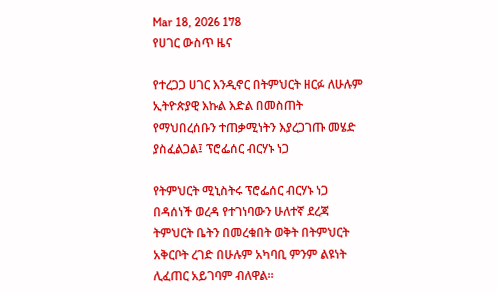Mar 18, 2026 178
የሀገር ውስጥ ዜና

የተረጋጋ ሀገር እንዲኖር በትምህርት ዘርፉ ለሁሉም ኢትዮጵያዊ እኩል እድል በመስጠት የማህበረሰቡን ተጠቃሚነትን እያረጋገጡ መሄድ ያስፈልጋል፤ ፕሮፌሰር ብርሃኑ ነጋ

የትምህርት ሚኒስትሩ ፕሮፌሰር ብርሃኑ ነጋ በዳሰነች ወረዳ የተገነባውን ሁለተኛ ደረጃ ትምህርት ቤትን በመረቁበት ወቅት በትምህርት አቅርቦት ረገድ በሁሉም አካባቢ ምንም ልዩነት ሊፈጠር አይገባም ብለዋል።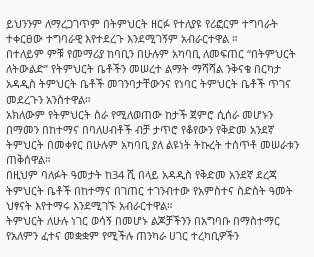ይህንንም ለማረጋገጥም በትምህርት ዘርፉ የተለያዩ የሪፎርም ተግባራት ተቀርፀው ተግባራዊ እየተደረጉ እንደሚገኝም አብራርተዋል ።
በተለይም ምቹ የመማሪያ ከባቢን በሁሉም አካባቢ ለመፍጠር “በትምህርት ለትውልድ” የትምህርት ቤቶችን መሠረተ ልማት ማሻሻል ንቅናቄ በርካታ አዳዲስ ትምህርት ቤቶች መገንባታቸውንና የነባር ትምህርት ቤቶች ጥገና መደረጉን አንስተዋል።
አክለውም የትምህርት ስራ የሚለወጠው ከታች ጀምሮ ሲሰራ መሆኑን በማመን በከተማና በባለሀብቶች ብቻ ታጥሮ የቆየውን የቅድመ አንደኛ ትምህርት በመቀየር በሁሉም አካባቢ ያለ ልዩነት ትኩረት ተሰጥቶ መሠራቱን ጠቅሰዋል።
በዚህም ባለፉት ዓመታት ከ34 ሺ በላይ አዳዲስ የቅድመ አንደኛ ደረጃ ትምህርት ቤቶች በከተማና በገጠር ተገንብተው የአምስተና ስድስት ዓመት ህፃናት እየተማሩ እንደሚገኙ አብራርተዋል።
ትምህርት ለሁሉ ነገር ወሳኝ በመሆኑ ልጆቻችንን በአግባቡ በማስተማር የአለምን ፈተና መቋቋም የሚችሉ ጠንካራ ሀገር ተረካቢዎችን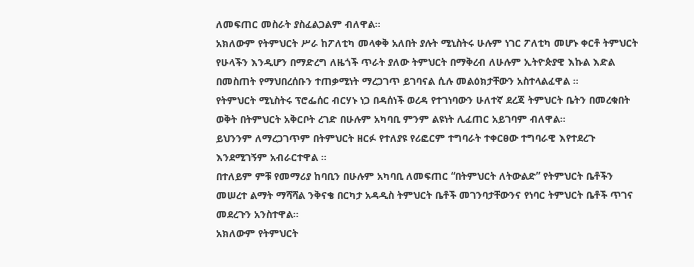ለመፍጠር መስራት ያስፈልጋልም ብለዋል።
አክለውም የትምህርት ሥራ ከፖለቲካ መላቀቅ አለበት ያሉት ሚኒስትሩ ሁሉም ነገር ፖለቲካ መሆኑ ቀርቶ ትምህርት የሁላችን እንዲሆን በማድረግ ለዜጎች ጥራት ያለው ትምህርት በማቅረብ ለሁሉም ኢትዮጵያዊ እኩል እድል በመስጠት የማህበረሰቡን ተጠቃሚነት ማረጋገጥ ይገባናል ሲሉ መልዕክታቸውን አስተላልፈዋል ።
የትምህርት ሚኒስትሩ ፕሮፌሰር ብርሃኑ ነጋ በዳሰነች ወረዳ የተገነባውን ሁለተኛ ደረጃ ትምህርት ቤትን በመረቁበት ወቅት በትምህርት አቅርቦት ረገድ በሁሉም አካባቢ ምንም ልዩነት ሊፈጠር አይገባም ብለዋል።
ይህንንም ለማረጋገጥም በትምህርት ዘርፉ የተለያዩ የሪፎርም ተግባራት ተቀርፀው ተግባራዊ እየተደረጉ እንደሚገኝም አብራርተዋል ።
በተለይም ምቹ የመማሪያ ከባቢን በሁሉም አካባቢ ለመፍጠር “በትምህርት ለትውልድ” የትምህርት ቤቶችን መሠረተ ልማት ማሻሻል ንቅናቄ በርካታ አዳዲስ ትምህርት ቤቶች መገንባታቸውንና የነባር ትምህርት ቤቶች ጥገና መደረጉን አንስተዋል።
አክለውም የትምህርት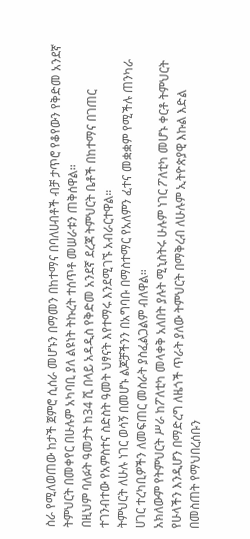ስራ የሚለወጠው ከታች ጀምሮ ሲሰራ መሆኑን በማመን በከተማና በባለሀብቶች ብቻ ታጥሮ የቆየውን የቅድመ አንደኛ ትምህርት በመቀየር በሁሉም አካባቢ ያለ ልዩነት ትኩረት ተሰጥቶ መሠራቱን ጠቅሰዋል።
በዚህም ባለፉት ዓመታት ከ34 ሺ በላይ አዳዲስ የቅድመ አንደኛ ደረጃ ትምህርት ቤቶች በከተማና በገጠር ተገንብተው የአምስተና ስድስት ዓመት ህፃናት እየተማሩ እንደሚገኙ አብራርተዋል።
ትምህርት ለሁሉ ነገር ወሳኝ በመሆኑ ልጆቻችንን በአግባቡ በማስተማር የአለምን ፈተና መቋቋም የሚችሉ ጠንካራ ሀገር ተረካቢዎችን ለመፍጠር መስራት ያስፈልጋልም ብለዋል።
አክለውም የትምህርት ሥራ ከፖለቲካ መላቀቅ አለበት ያሉት ሚኒስትሩ ሁሉም ነገር ፖለቲካ መሆኑ ቀርቶ ትምህርት የሁላችን እንዲሆን በማድረግ ለዜጎች ጥራት ያለው ትምህርት በማቅረብ ለሁሉም ኢትዮጵያዊ እኩል እድል በመስጠት የማህበረሰቡን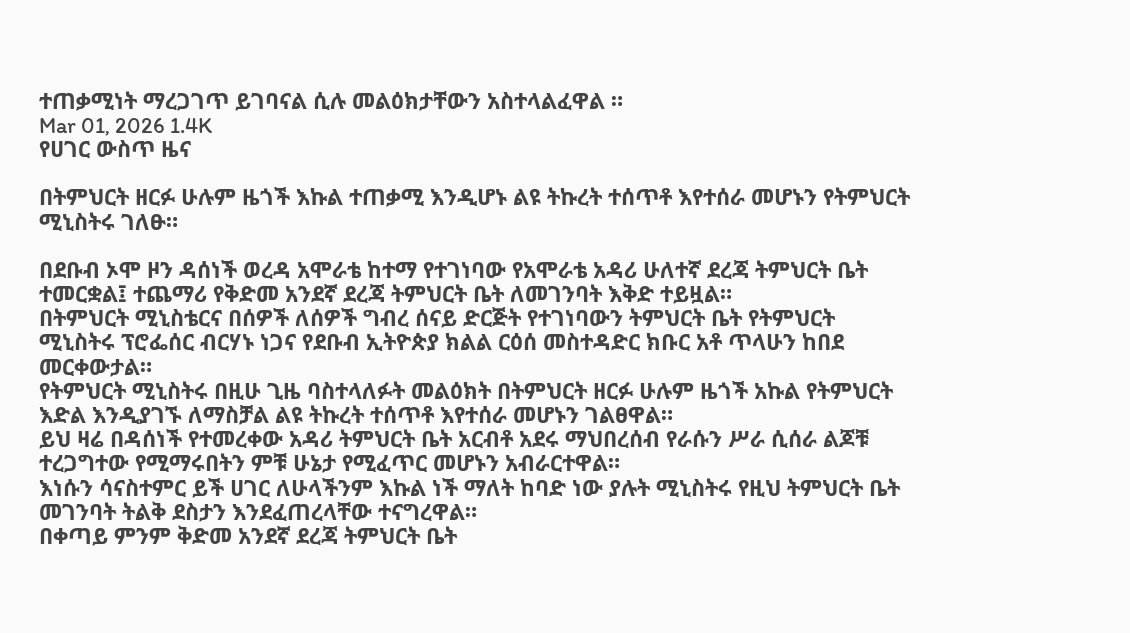ተጠቃሚነት ማረጋገጥ ይገባናል ሲሉ መልዕክታቸውን አስተላልፈዋል ።
Mar 01, 2026 1.4K
የሀገር ውስጥ ዜና

በትምህርት ዘርፉ ሁሉም ዜጎች እኩል ተጠቃሚ እንዲሆኑ ልዩ ትኩረት ተሰጥቶ እየተሰራ መሆኑን የትምህርት ሚኒስትሩ ገለፁ።

በደቡብ ኦሞ ዞን ዳሰነች ወረዳ አሞራቴ ከተማ የተገነባው የአሞራቴ አዳሪ ሁለተኛ ደረጃ ትምህርት ቤት ተመርቋል፤ ተጨማሪ የቅድመ አንደኛ ደረጃ ትምህርት ቤት ለመገንባት እቅድ ተይዟል።
በትምህርት ሚኒስቴርና በሰዎች ለሰዎች ግብረ ሰናይ ድርጅት የተገነባውን ትምህርት ቤት የትምህርት ሚኒስትሩ ፕሮፌሰር ብርሃኑ ነጋና የደቡብ ኢትዮጵያ ክልል ርዕሰ መስተዳድር ክቡር አቶ ጥላሁን ከበደ መርቀውታል።
የትምህርት ሚኒስትሩ በዚሁ ጊዜ ባስተላለፉት መልዕክት በትምህርት ዘርፉ ሁሉም ዜጎች አኩል የትምህርት እድል እንዲያገኙ ለማስቻል ልዩ ትኩረት ተሰጥቶ እየተሰራ መሆኑን ገልፀዋል።
ይህ ዛሬ በዳሰነች የተመረቀው አዳሪ ትምህርት ቤት አርብቶ አደሩ ማህበረሰብ የራሱን ሥራ ሲሰራ ልጆቹ ተረጋግተው የሚማሩበትን ምቹ ሁኔታ የሚፈጥር መሆኑን አብራርተዋል።
እነሱን ሳናስተምር ይች ሀገር ለሁላችንም እኩል ነች ማለት ከባድ ነው ያሉት ሚኒስትሩ የዚህ ትምህርት ቤት መገንባት ትልቅ ደስታን እንደፈጠረላቸው ተናግረዋል።
በቀጣይ ምንም ቅድመ አንደኛ ደረጃ ትምህርት ቤት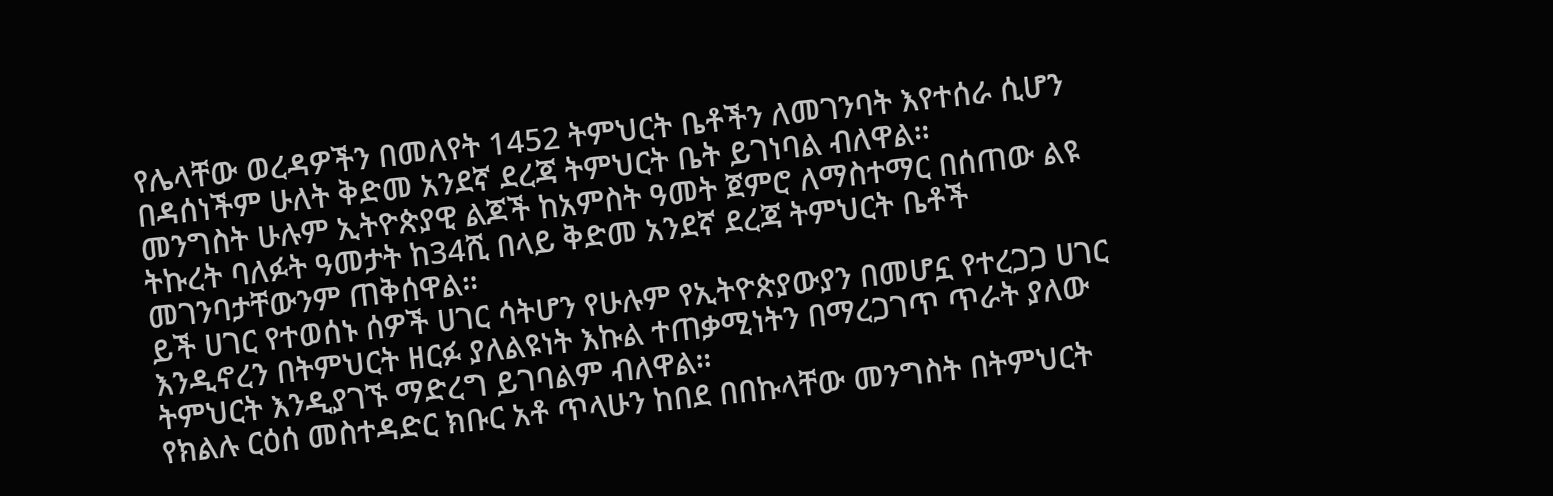የሌላቸው ወረዳዎችን በመለየት 1452 ትምህርት ቤቶችን ለመገንባት እየተሰራ ሲሆን በዳሰነችም ሁለት ቅድመ አንደኛ ደረጃ ትምህርት ቤት ይገነባል ብለዋል።
መንግስት ሁሉም ኢትዮጵያዊ ልጆች ከአምስት ዓመት ጀምሮ ለማስተማር በሰጠው ልዩ ትኩረት ባለፉት ዓመታት ከ34ሺ በላይ ቅድመ አንደኛ ደረጃ ትምህርት ቤቶች መገንባታቸውንም ጠቅሰዋል።
ይች ሀገር የተወሰኑ ሰዎች ሀገር ሳትሆን የሁሉም የኢትዮጵያውያን በመሆኗ የተረጋጋ ሀገር እንዲኖረን በትምህርት ዘርፉ ያለልዩነት እኩል ተጠቃሚነትን በማረጋገጥ ጥራት ያለው ትምህርት እንዲያገኙ ማድረግ ይገባልም ብለዋል።
የክልሉ ርዕሰ መስተዳድር ክቡር አቶ ጥላሁን ከበደ በበኩላቸው መንግስት በትምህርት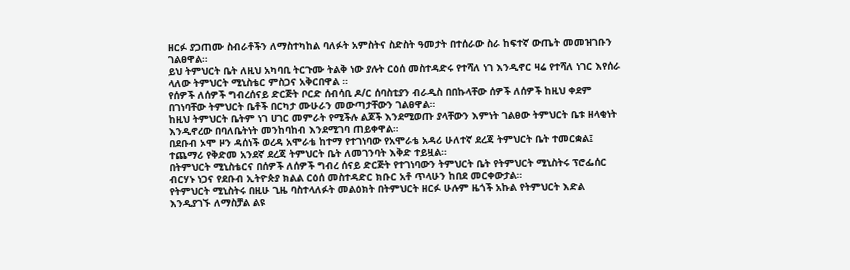ዘርፉ ያጋጠሙ ስብራቶችን ለማስተካከል ባለፉት አምስትና ስድስት ዓመታት በተሰራው ስራ ከፍተኛ ውጤት መመዝገቡን ገልፀዋል።
ይህ ትምህርት ቤት ለዚህ አካባቢ ትርጉሙ ትልቅ ነው ያሉት ርዕሰ መስተዳድሩ የተሻለ ነገ እንዲኖር ዛሬ የተሻለ ነገር እየሰራ ላለው ትምህርት ሚኒስቴር ምስጋና አቅርበዋል ።
የሰዎች ለሰዎች ግብረሰናይ ድርጅት ቦርድ ሰብሳቢ ዶ/ር ሰባስቲያን ብራዲስ በበኩላቸው ሰዎች ለሰዎች ከዚህ ቀደም በገነባቸው ትምህርት ቤቶች በርካታ ሙሁራን መውጣታቸውን ገልፀዋል።
ከዚህ ትምህርት ቤትም ነገ ሀገር መምራት የሚችሉ ልጆች እንደሚወጡ ያላቸውን እምነት ገልፀው ትምህርት ቤቱ ዘላቂነት እንዲኖረው በባለቤትነት መንከባከብ እንደሚገባ ጠይቀዋል።
በደቡብ ኦሞ ዞን ዳሰነች ወረዳ አሞራቴ ከተማ የተገነባው የአሞራቴ አዳሪ ሁለተኛ ደረጃ ትምህርት ቤት ተመርቋል፤ ተጨማሪ የቅድመ አንደኛ ደረጃ ትምህርት ቤት ለመገንባት እቅድ ተይዟል።
በትምህርት ሚኒስቴርና በሰዎች ለሰዎች ግብረ ሰናይ ድርጅት የተገነባውን ትምህርት ቤት የትምህርት ሚኒስትሩ ፕሮፌሰር ብርሃኑ ነጋና የደቡብ ኢትዮጵያ ክልል ርዕሰ መስተዳድር ክቡር አቶ ጥላሁን ከበደ መርቀውታል።
የትምህርት ሚኒስትሩ በዚሁ ጊዜ ባስተላለፉት መልዕክት በትምህርት ዘርፉ ሁሉም ዜጎች አኩል የትምህርት እድል እንዲያገኙ ለማስቻል ልዩ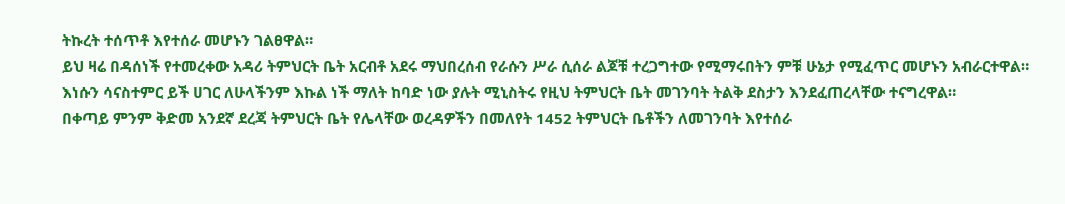ትኩረት ተሰጥቶ እየተሰራ መሆኑን ገልፀዋል።
ይህ ዛሬ በዳሰነች የተመረቀው አዳሪ ትምህርት ቤት አርብቶ አደሩ ማህበረሰብ የራሱን ሥራ ሲሰራ ልጆቹ ተረጋግተው የሚማሩበትን ምቹ ሁኔታ የሚፈጥር መሆኑን አብራርተዋል።
እነሱን ሳናስተምር ይች ሀገር ለሁላችንም እኩል ነች ማለት ከባድ ነው ያሉት ሚኒስትሩ የዚህ ትምህርት ቤት መገንባት ትልቅ ደስታን እንደፈጠረላቸው ተናግረዋል።
በቀጣይ ምንም ቅድመ አንደኛ ደረጃ ትምህርት ቤት የሌላቸው ወረዳዎችን በመለየት 1452 ትምህርት ቤቶችን ለመገንባት እየተሰራ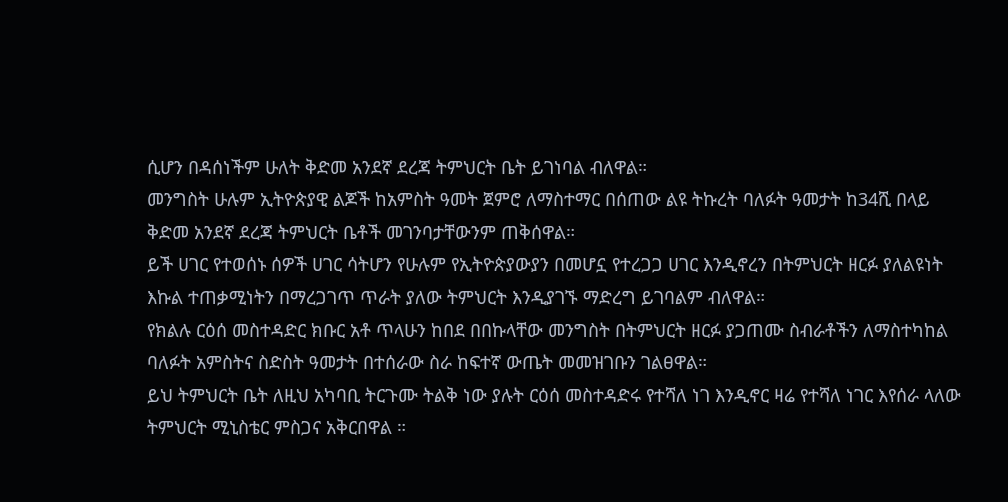ሲሆን በዳሰነችም ሁለት ቅድመ አንደኛ ደረጃ ትምህርት ቤት ይገነባል ብለዋል።
መንግስት ሁሉም ኢትዮጵያዊ ልጆች ከአምስት ዓመት ጀምሮ ለማስተማር በሰጠው ልዩ ትኩረት ባለፉት ዓመታት ከ34ሺ በላይ ቅድመ አንደኛ ደረጃ ትምህርት ቤቶች መገንባታቸውንም ጠቅሰዋል።
ይች ሀገር የተወሰኑ ሰዎች ሀገር ሳትሆን የሁሉም የኢትዮጵያውያን በመሆኗ የተረጋጋ ሀገር እንዲኖረን በትምህርት ዘርፉ ያለልዩነት እኩል ተጠቃሚነትን በማረጋገጥ ጥራት ያለው ትምህርት እንዲያገኙ ማድረግ ይገባልም ብለዋል።
የክልሉ ርዕሰ መስተዳድር ክቡር አቶ ጥላሁን ከበደ በበኩላቸው መንግስት በትምህርት ዘርፉ ያጋጠሙ ስብራቶችን ለማስተካከል ባለፉት አምስትና ስድስት ዓመታት በተሰራው ስራ ከፍተኛ ውጤት መመዝገቡን ገልፀዋል።
ይህ ትምህርት ቤት ለዚህ አካባቢ ትርጉሙ ትልቅ ነው ያሉት ርዕሰ መስተዳድሩ የተሻለ ነገ እንዲኖር ዛሬ የተሻለ ነገር እየሰራ ላለው ትምህርት ሚኒስቴር ምስጋና አቅርበዋል ።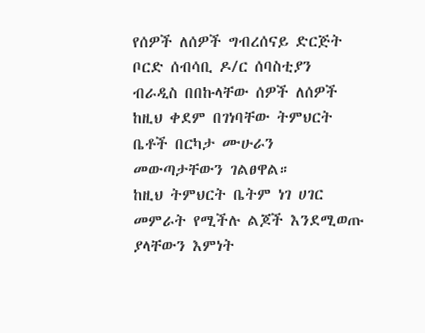የሰዎች ለሰዎች ግብረሰናይ ድርጅት ቦርድ ሰብሳቢ ዶ/ር ሰባስቲያን ብራዲስ በበኩላቸው ሰዎች ለሰዎች ከዚህ ቀደም በገነባቸው ትምህርት ቤቶች በርካታ ሙሁራን መውጣታቸውን ገልፀዋል።
ከዚህ ትምህርት ቤትም ነገ ሀገር መምራት የሚችሉ ልጆች እንደሚወጡ ያላቸውን እምነት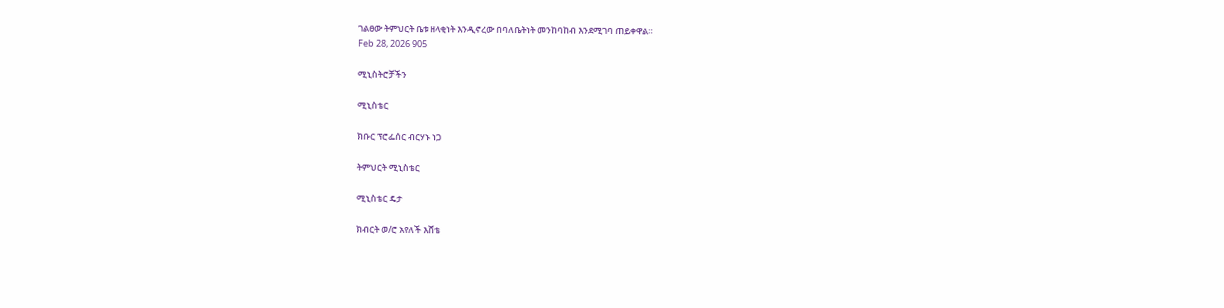ገልፀው ትምህርት ቤቱ ዘላቂነት እንዲኖረው በባለቤትነት መንከባከብ እንደሚገባ ጠይቀዋል።
Feb 28, 2026 905

ሚኒስትሮቻችን

ሚኒስቴር

ክቡር ፕሮፌሰር ብርሃኑ ነጋ

ትምህርት ሚኒስቴር

ሚኒስቴር ዴታ

ክብርት ወ/ሮ አየለች እሸቴ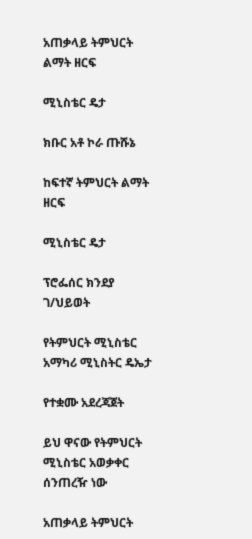አጠቃላይ ትምህርት ልማት ዘርፍ

ሚኒስቴር ዴታ

ክቡር አቶ ኮራ ጡሹኔ

ከፍተኛ ትምህርት ልማት ዘርፍ

ሚኒስቴር ዴታ

ፕሮፌሰር ክንደያ ገ/ህይወት

የትምህርት ሚኒስቴር አማካሪ ሚኒስትር ዴኤታ

የተቋሙ አደረጃጀት

ይህ ዋናው የትምህርት ሚኒስቴር አወቃቀር ሰንጠረዥ ነው

አጠቃላይ ትምህርት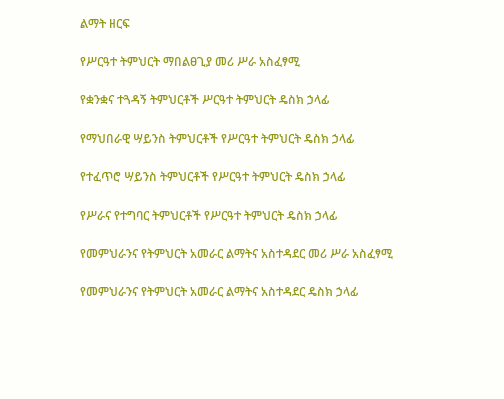ልማት ዘርፍ

የሥርዓተ ትምህርት ማበልፀጊያ መሪ ሥራ አስፈፃሚ

የቋንቋና ተጓዳኝ ትምህርቶች ሥርዓተ ትምህርት ዴስክ ኃላፊ

የማህበራዊ ሣይንስ ትምህርቶች የሥርዓተ ትምህርት ዴስክ ኃላፊ

የተፈጥሮ ሣይንስ ትምህርቶች የሥርዓተ ትምህርት ዴስክ ኃላፊ

የሥራና የተግባር ትምህርቶች የሥርዓተ ትምህርት ዴስክ ኃላፊ

የመምህራንና የትምህርት አመራር ልማትና አስተዳደር መሪ ሥራ አስፈፃሚ

የመምህራንና የትምህርት አመራር ልማትና አስተዳደር ዴስክ ኃላፊ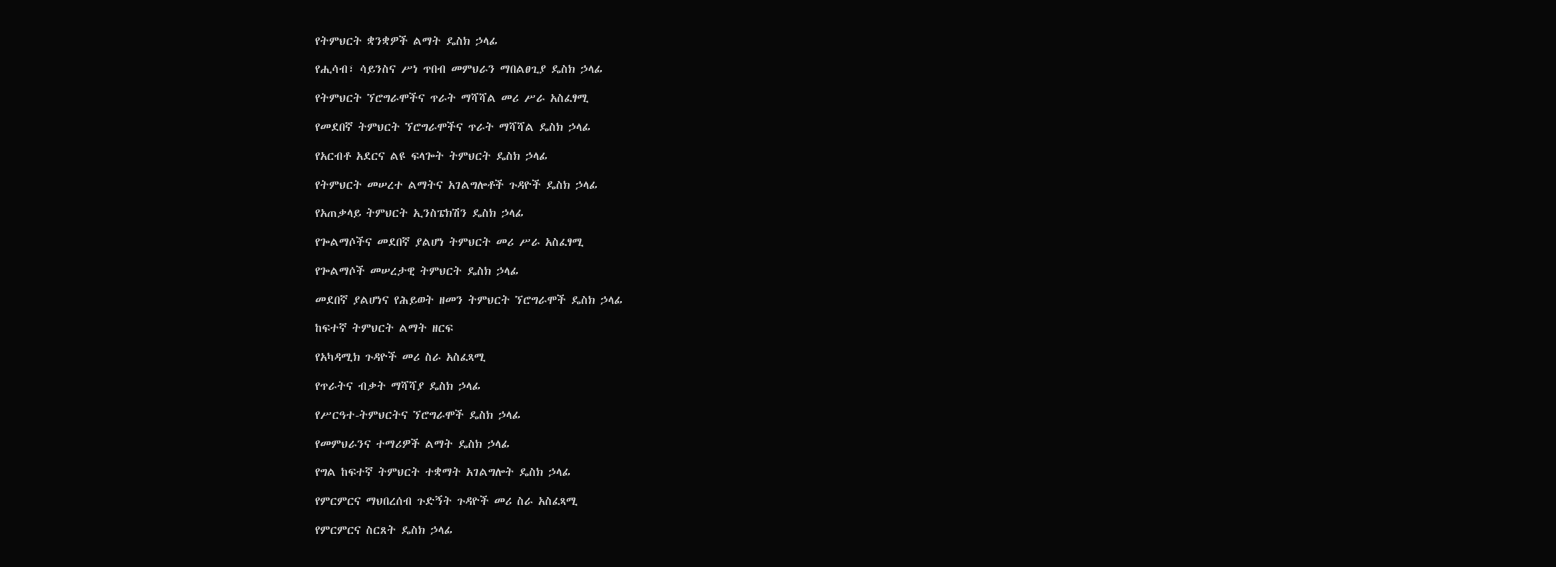የትምህርት ቋንቋዎች ልማት ዴስክ ኃላፊ

የሒሳብ፣ ሳይንስና ሥነ ጥበብ መምህራን ማበልፀጊያ ዴስክ ኃላፊ

የትምህርት ኘሮግራሞችና ጥራት ማሻሻል መሪ ሥራ አስፈፃሚ

የመደበኛ ትምህርት ኘሮግራሞችና ጥራት ማሻሻል ዴስክ ኃላፊ

የአርብቶ አደርና ልዩ ፍላጐት ትምህርት ዴስክ ኃላፊ

የትምህርት መሠረተ ልማትና አገልግሎቶች ጉዳዮች ዴስክ ኃላፊ

የአጠቃላይ ትምህርት ኢንስፔክሽን ዴስክ ኃላፊ

የጐልማሶችና መደበኛ ያልሆነ ትምህርት መሪ ሥራ አስፈፃሚ

የጐልማሶች መሠረታዊ ትምህርት ዴስክ ኃላፊ

መደበኛ ያልሆነና የሕይወት ዘመን ትምህርት ኘሮግራሞች ዴስክ ኃላፊ

ከፍተኛ ትምህርት ልማት ዘርፍ

የአካዳሚክ ጉዳዮች መሪ ስራ አስፈጻሚ

የጥራትና ብቃት ማሻሻያ ዴስክ ኃላፊ

የሥርዓተ-ትምህርትና ኘሮግራሞች ዴስክ ኃላፊ

የመምህራንና ተማሪዎች ልማት ዴስክ ኃላፊ

የግል ከፍተኛ ትምህርት ተቋማት አገልግሎት ዴስክ ኃላፊ

የምርምርና ማህበረሰብ ጉድኝት ጉዳዮች መሪ ስራ አስፈጻሚ

የምርምርና ስርጸት ዴስክ ኃላፊ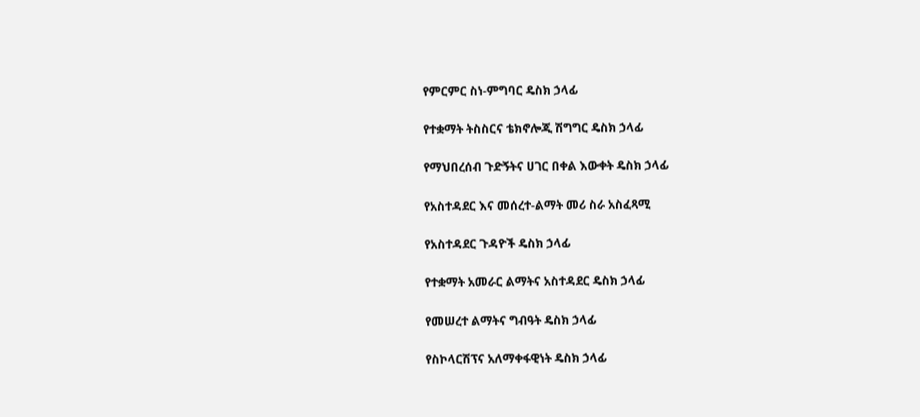የምርምር ስነ-ምግባር ዴስክ ኃላፊ

የተቋማት ትስስርና ቴክኖሎጂ ሽግግር ዴስክ ኃላፊ

የማህበረሰብ ጉድኝትና ሀገር በቀል እውቀት ዴስክ ኃላፊ

የአስተዳደር እና መሰረተ-ልማት መሪ ስራ አስፈጻሚ

የአስተዳደር ጉዳዮች ዴስክ ኃላፊ

የተቋማት አመራር ልማትና አስተዳደር ዴስክ ኃላፊ

የመሠረተ ልማትና ግብዓት ዴስክ ኃላፊ

የስኮላርሽፕና አለማቀፋዊነት ዴስክ ኃላፊ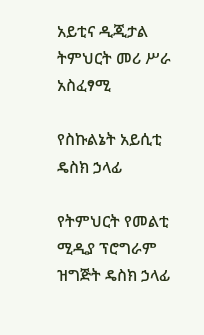አይቲና ዲጂታል ትምህርት መሪ ሥራ አስፈፃሚ

የስኩልኔት አይሲቲ ዴስክ ኃላፊ

የትምህርት የመልቲ ሚዲያ ፕሮግራም ዝግጅት ዴስክ ኃላፊ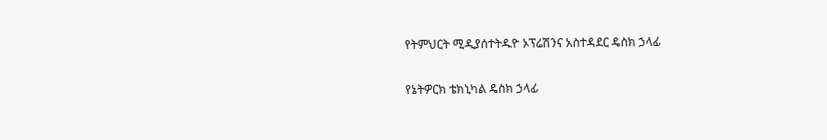የትምህርት ሚዲያሰተትዱዮ ኦፕሬሽንና አስተዳደር ዴስክ ኃላፊ

የኔትዎርክ ቴክኒካል ዴስክ ኃላፊ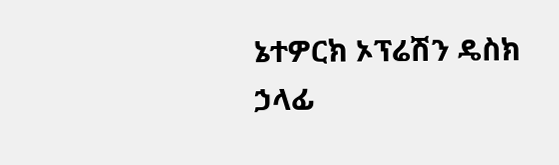ኔተዎርክ ኦፕሬሽን ዴስክ ኃላፊ